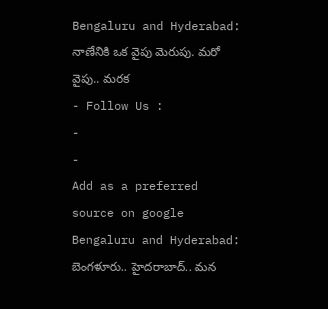Bengaluru and Hyderabad: నాణేనికి ఒక వైపు మెరుపు. మరో వైపు.. మరక
- Follow Us :
-
-
Add as a preferred
source on google
Bengaluru and Hyderabad: బెంగళూరు.. హైదరాబాద్.. మన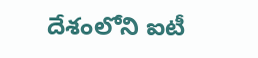దేశంలోని ఐటీ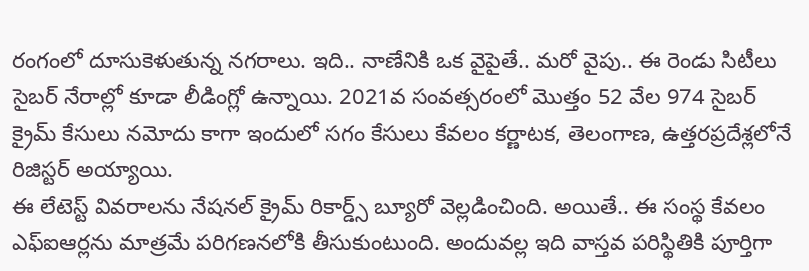రంగంలో దూసుకెళుతున్న నగరాలు. ఇది.. నాణేనికి ఒక వైపైతే.. మరో వైపు.. ఈ రెండు సిటీలు సైబర్ నేరాల్లో కూడా లీడింగ్లో ఉన్నాయి. 2021వ సంవత్సరంలో మొత్తం 52 వేల 974 సైబర్ క్రైమ్ కేసులు నమోదు కాగా ఇందులో సగం కేసులు కేవలం కర్ణాటక, తెలంగాణ, ఉత్తరప్రదేశ్లలోనే రిజిస్టర్ అయ్యాయి.
ఈ లేటెస్ట్ వివరాలను నేషనల్ క్రైమ్ రికార్డ్స్ బ్యూరో వెల్లడించింది. అయితే.. ఈ సంస్థ కేవలం ఎఫ్ఐఆర్లను మాత్రమే పరిగణనలోకి తీసుకుంటుంది. అందువల్ల ఇది వాస్తవ పరిస్థితికి పూర్తిగా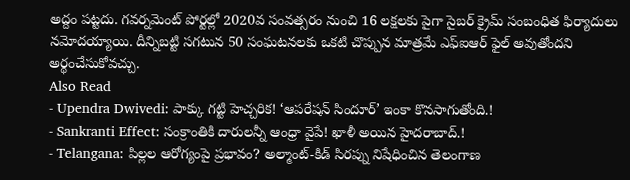అద్దం పట్టదు. గవర్నమెంట్ పోర్టల్లో 2020వ సంవత్సరం నుంచి 16 లక్షలకు పైగా సైబర్ క్రైమ్ సంబంధిత ఫిర్యాదులు నమోదయ్యాయి. దీన్నిబట్టి సగటున 50 సంఘటనలకు ఒకటి చొప్పున మాత్రమే ఎఫ్ఐఆర్ ఫైల్ అవుతోందని అర్థంచేసుకోవచ్చు.
Also Read
- Upendra Dwivedi: పాక్కు గట్టి హెచ్చరిక! ‘ఆపరేషన్ సిందూర్’ ఇంకా కొనసాగుతోంది.!
- Sankranti Effect: సంక్రాంతికి దారులన్నీ ఆంధ్రా వైపే! ఖాళీ అయిన హైదరాబాద్.!
- Telangana: పిల్లల ఆరోగ్యంపై ప్రభావం? అల్మాంట్-కిడ్ సిరప్ను నిషేధించిన తెలంగాణ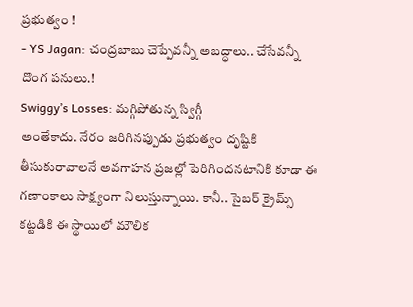ప్రభుత్వం !
- YS Jagan: చంద్రబాబు చెప్పేవన్నీ అబద్ధాలు.. చేసేవన్నీ దొంగ పనులు.!
Swiggy’s Losses: మగ్గిపోతున్న స్విగ్గీ
అంతేకాదు. నేరం జరిగినప్పుడు ప్రభుత్వం దృష్టికి తీసుకురావాలనే అవగాహన ప్రజల్లో పెరిగిందనటానికి కూడా ఈ గణాంకాలు సాక్ష్యంగా నిలుస్తున్నాయి. కానీ.. సైబర్ క్రైమ్స్ కట్టడికి ఈ స్థాయిలో మౌలిక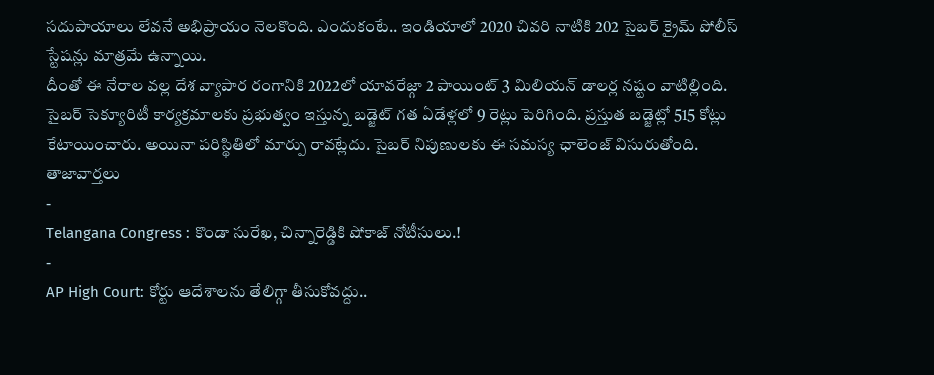సదుపాయాలు లేవనే అభిప్రాయం నెలకొంది. ఎందుకంటే.. ఇండియాలో 2020 చివరి నాటికి 202 సైబర్ క్రైమ్ పోలీస్ స్టేషన్లు మాత్రమే ఉన్నాయి.
దీంతో ఈ నేరాల వల్ల దేశ వ్యాపార రంగానికి 2022లో యావరేజ్గా 2 పాయింట్ 3 మిలియన్ డాలర్ల నష్టం వాటిల్లింది. సైబర్ సెక్యూరిటీ కార్యక్రమాలకు ప్రభుత్వం ఇస్తున్న బడ్జెట్ గత ఏడేళ్లలో 9 రెట్లు పెరిగింది. ప్రస్తుత బడ్జెట్లో 515 కోట్లు కేటాయించారు. అయినా పరిస్థితిలో మార్పు రావట్లేదు. సైబర్ నిపుణులకు ఈ సమస్య ఛాలెంజ్ విసురుతోంది.
తాజావార్తలు
-
Telangana Congress : కొండా సురేఖ, చిన్నారెడ్డికి షోకాజ్ నోటీసులు.!
-
AP High Court: కోర్టు ఆదేశాలను తేలిగ్గా తీసుకోవద్దు..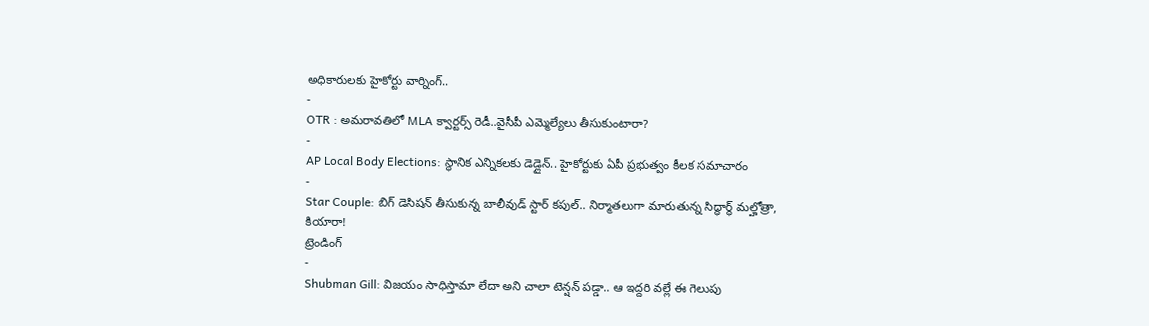అధికారులకు హైకోర్టు వార్నింగ్..
-
OTR : అమరావతిలో MLA క్వార్టర్స్ రెడీ..వైసీపీ ఎమ్మెల్యేలు తీసుకుంటారా?
-
AP Local Body Elections: స్థానిక ఎన్నికలకు డెడ్లైన్.. హైకోర్టుకు ఏపీ ప్రభుత్వం కీలక సమాచారం
-
Star Couple: బిగ్ డెసిషన్ తీసుకున్న బాలీవుడ్ స్టార్ కపుల్.. నిర్మాతలుగా మారుతున్న సిద్ధార్థ్ మల్హోత్రా, కియారా!
ట్రెండింగ్
-
Shubman Gill: విజయం సాధిస్తామా లేదా అని చాలా టెన్షన్ పడ్డా.. ఆ ఇద్దరి వల్లే ఈ గెలుపు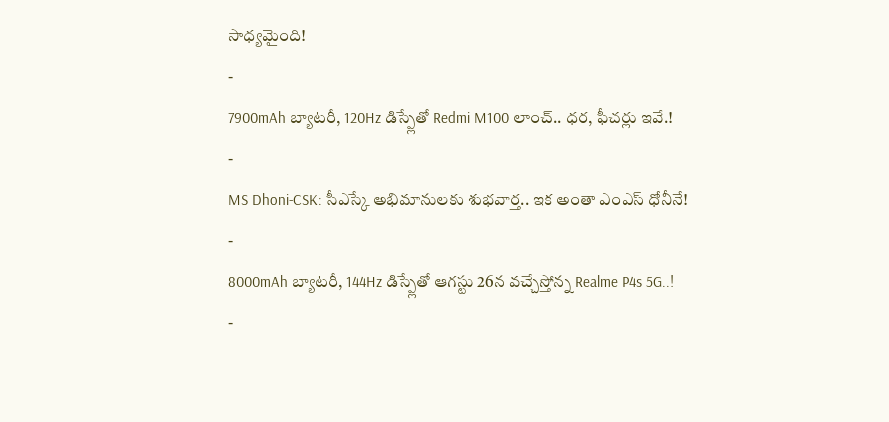సాధ్యమైంది!
-
7900mAh బ్యాటరీ, 120Hz డిస్ప్లేతో Redmi M100 లాంచ్.. ధర, ఫీచర్లు ఇవే.!
-
MS Dhoni-CSK: సీఎస్కే అభిమానులకు శుభవార్త.. ఇక అంతా ఎంఎస్ ధోనీనే!
-
8000mAh బ్యాటరీ, 144Hz డిస్ప్లేతో ఆగస్టు 26న వచ్చేస్తోన్న Realme P4s 5G..!
-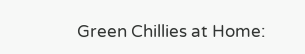Green Chillies at Home: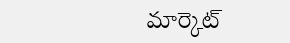మార్కెట్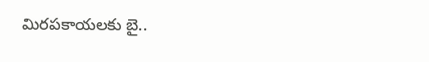మిరపకాయలకు బై..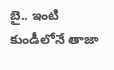బై.. ఇంటి కుండీలోనే తాజా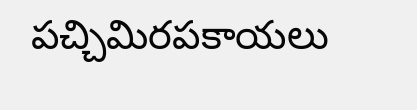పచ్చిమిరపకాయలు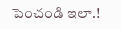పెంచండి ఇలా.!